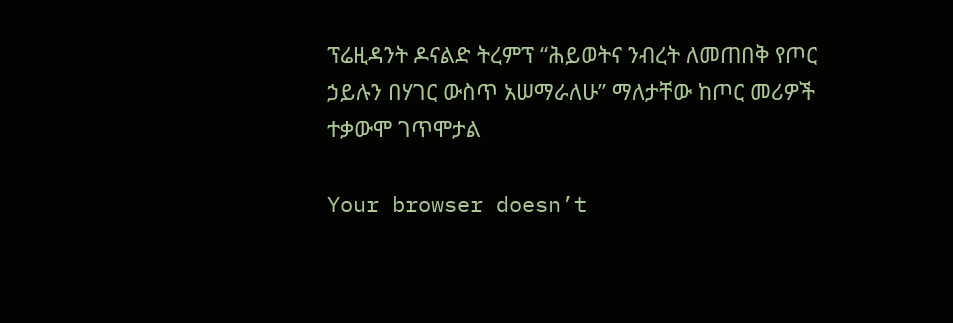ፕሬዚዳንት ዶናልድ ትረምፕ “ሕይወትና ንብረት ለመጠበቅ የጦር ኃይሉን በሃገር ውስጥ አሠማራለሁ” ማለታቸው ከጦር መሪዎች ተቃውሞ ገጥሞታል

Your browser doesn’t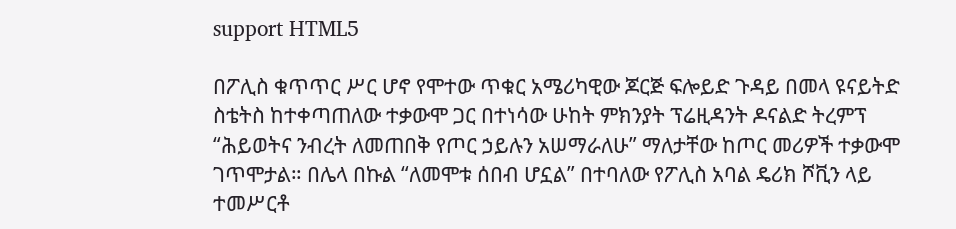support HTML5

በፖሊስ ቁጥጥር ሥር ሆኖ የሞተው ጥቁር አሜሪካዊው ጆርጅ ፍሎይድ ጉዳይ በመላ ዩናይትድ ስቴትስ ከተቀጣጠለው ተቃውሞ ጋር በተነሳው ሁከት ምክንያት ፕሬዚዳንት ዶናልድ ትረምፕ “ሕይወትና ንብረት ለመጠበቅ የጦር ኃይሉን አሠማራለሁ” ማለታቸው ከጦር መሪዎች ተቃውሞ ገጥሞታል። በሌላ በኩል “ለመሞቱ ሰበብ ሆኗል” በተባለው የፖሊስ አባል ዴሪክ ሾቪን ላይ ተመሥርቶ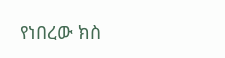የነበረው ክስ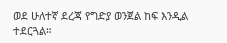ወደ ሁለተኛ ደረጃ የግድያ ወንጀል ከፍ እንዲል ተደርጓል።